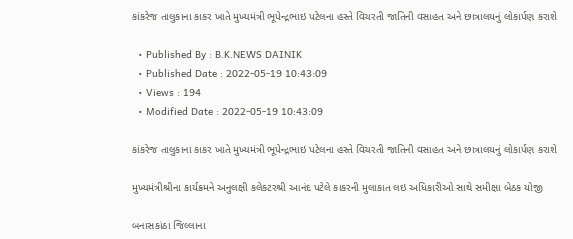કાંકરેજ તાલુકાના કાકર ખાતે મુખ્યમંત્રી ભૂપેન્દ્રભાઇ પટેલના હસ્તે વિચરતી જાતિની વસાહત અને છાત્રાલયનું લોકાર્પણ કરાશે

  • Published By : B.K.NEWS DAINIK
  • Published Date : 2022-05-19 10:43:09
  • Views : 194
  • Modified Date : 2022-05-19 10:43:09

કાંકરેજ તાલુકાના કાકર ખાતે મુખ્યમંત્રી ભૂપેન્દ્રભાઇ પટેલના હસ્તે વિચરતી જાતિની વસાહત અને છાત્રાલયનું લોકાર્પણ કરાશે

મુખ્યમંત્રીશ્રીના કાર્યક્રમને અનુલક્ષી કલેકટરશ્રી આનંદ પટેલે કાકરની મુલાકાત લઇ અધિકારીઓ સાથે સમીક્ષા બેઠક યોજી

બનાસકાંઠા જિલ્લાના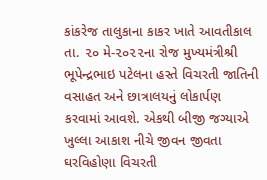કાંકરેજ તાલુકાના કાકર ખાતે આવતીકાલ તા. ૨૦ મે-૨૦૨૨ના રોજ મુખ્યમંત્રીશ્રી ભૂપેન્દ્રભાઇ પટેલના હસ્તે વિચરતી જાતિની વસાહત અને છાત્રાલયનું લોકાર્પણ કરવામાં આવશે. એકથી બીજી જગ્યાએ ખુલ્લા આકાશ નીચે જીવન જીવતા ઘરવિહોણા વિચરતી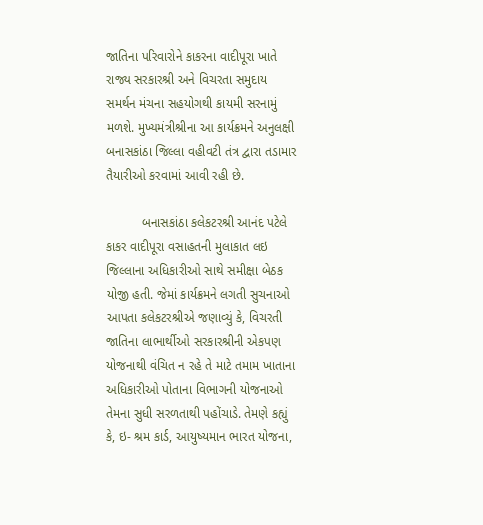જાતિના પરિવારોને કાકરના વાદીપૂરા ખાતે રાજ્ય સરકારશ્રી અને વિચરતા સમુદાય સમર્થન મંચના સહયોગથી કાયમી સરનામું મળશે. મુખ્યમંત્રીશ્રીના આ કાર્યક્રમને અનુલક્ષી બનાસકાંઠા જિલ્લા વહીવટી તંત્ર દ્વારા તડામાર તૈયારીઓ કરવામાં આવી રહી છે.

          બનાસકાંઠા કલેકટરશ્રી આનંદ પટેલે કાકર વાદીપૂરા વસાહતની મુલાકાત લઇ જિલ્લાના અધિકારીઓ સાથે સમીક્ષા બેઠક યોજી હતી. જેમાં કાર્યક્રમને લગતી સુચનાઓ આપતા કલેકટરશ્રીએ જણાવ્યું કે, વિચરતી જાતિના લાભાર્થીઓ સરકારશ્રીની એકપણ યોજનાથી વંચિત ન રહે તે માટે તમામ ખાતાના અધિકારીઓ પોતાના વિભાગની યોજનાઓ તેમના સુધી સરળતાથી પહોંચાડે. તેમણે કહ્યું કે, ઇ- શ્રમ કાર્ડ, આયુષ્યમાન ભારત યોજના,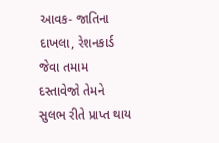આવક- જાતિના દાખલા, રેશનકાર્ડ જેવા તમામ દસ્તાવેજો તેમને સુલભ રીતે પ્રાપ્ત થાય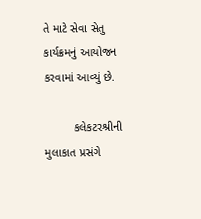તે માટે સેવા સેતુ કાર્યક્રમનું આયોજન કરવામાં આવ્યું છે.

         કલેકટરશ્રીની મુલાકાત પ્રસંગે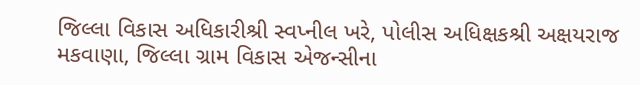જિલ્લા વિકાસ અધિકારીશ્રી સ્વપ્નીલ ખરે, પોલીસ અધિક્ષકશ્રી અક્ષયરાજ મકવાણા, જિલ્લા ગ્રામ વિકાસ એજન્સીના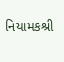નિયામકશ્રી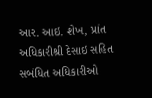આર. આઇ. શેખ, પ્રાંત અધિકારીશ્રી દેસાઇ સહિત સબંધિત અધિકારીઓ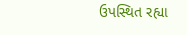ઉપસ્થિત રહ્યા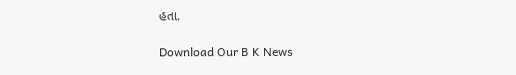હતા.

Download Our B K News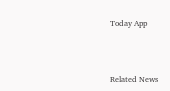Today App



Related News